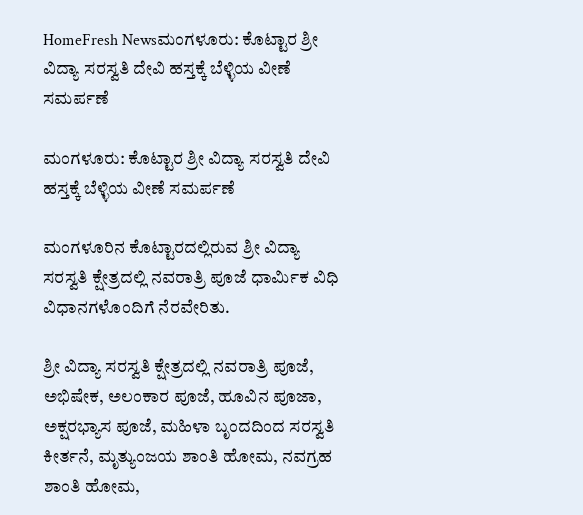HomeFresh Newsಮಂಗಳೂರು: ಕೊಟ್ಟಾರ ಶ್ರೀ ವಿದ್ಯಾ ಸರಸ್ವತಿ ದೇವಿ ಹಸ್ತಕ್ಕೆ ಬೆಳ್ಳಿಯ ವೀಣೆ ಸಮರ್ಪಣೆ

ಮಂಗಳೂರು: ಕೊಟ್ಟಾರ ಶ್ರೀ ವಿದ್ಯಾ ಸರಸ್ವತಿ ದೇವಿ ಹಸ್ತಕ್ಕೆ ಬೆಳ್ಳಿಯ ವೀಣೆ ಸಮರ್ಪಣೆ

ಮಂಗಳೂರಿನ ಕೊಟ್ಟಾರದಲ್ಲಿರುವ ಶ್ರೀ ವಿದ್ಯಾ ಸರಸ್ವತಿ ಕ್ಷೇತ್ರದಲ್ಲಿ ನವರಾತ್ರಿ ಪೂಜೆ ಧಾರ್ಮಿಕ ವಿಧಿ ವಿಧಾನಗಳೊಂದಿಗೆ ನೆರವೇರಿತು.

ಶ್ರೀ ವಿದ್ಯಾ ಸರಸ್ವತಿ ಕ್ಷೇತ್ರದಲ್ಲಿ ನವರಾತ್ರಿ ಪೂಜೆ, ಅಭಿಷೇಕ, ಅಲಂಕಾರ ಪೂಜೆ, ಹೂವಿನ ಪೂಜಾ, ಅಕ್ಷರಭ್ಯಾಸ ಪೂಜೆ, ಮಹಿಳಾ ಬೃಂದದಿಂದ ಸರಸ್ವತಿ ಕೀರ್ತನೆ, ಮೃತ್ಯುಂಜಯ ಶಾಂತಿ ಹೋಮ, ನವಗ್ರಹ ಶಾಂತಿ ಹೋಮ,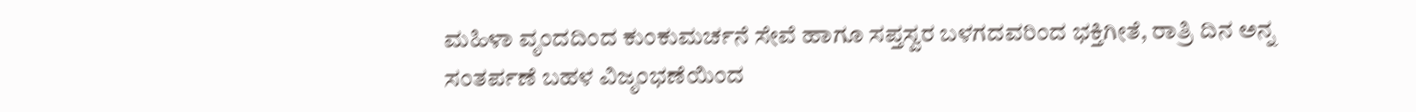ಮಹಿಳಾ ವೃಂದದಿಂದ ಕುಂಕುಮರ್ಚನೆ ಸೇವೆ ಹಾಗೂ ಸಪ್ತಸ್ವರ ಬಳಗದವರಿಂದ ಭಕ್ತಿಗೀತೆ, ರಾತ್ರಿ ದಿನ ಅನ್ನ ಸಂತರ್ಪಣೆ ಬಹಳ ವಿಜೃಂಭಣೆಯಿಂದ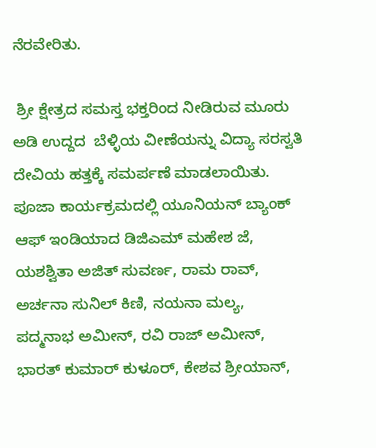ನೆರವೇರಿತು.

 ಶ್ರೀ ಕ್ಷೇತ್ರದ ಸಮಸ್ತ ಭಕ್ತರಿಂದ ನೀಡಿರುವ ಮೂರು ಅಡಿ ಉದ್ದದ  ಬೆಳ್ಳಿಯ ವೀಣೆಯನ್ನು ವಿದ್ಯಾ ಸರಸ್ವತಿ ದೇವಿಯ ಹತ್ತಕ್ಕೆ ಸಮರ್ಪಣೆ ಮಾಡಲಾಯಿತು. ಪೂಜಾ ಕಾರ್ಯಕ್ರಮದಲ್ಲಿ ಯೂನಿಯನ್ ಬ್ಯಾಂಕ್ ಆಫ್ ಇಂಡಿಯಾದ ಡಿಜಿಎಮ್ ಮಹೇಶ ಜೆ, ಯಶಶ್ವಿತಾ ಅಜಿತ್ ಸುವರ್ಣ, ರಾಮ ರಾವ್, ಅರ್ಚನಾ ಸುನಿಲ್ ಕಿಣಿ, ನಯನಾ ಮಲ್ಯ, ಪದ್ಮನಾಭ ಅಮೀನ್, ರವಿ ರಾಜ್ ಅಮೀನ್, ಭಾರತ್ ಕುಮಾರ್ ಕುಳೂರ್, ಕೇಶವ ಶ್ರೀಯಾನ್,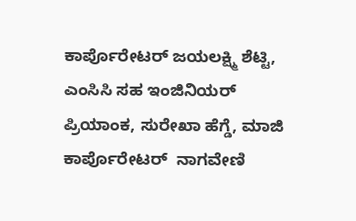ಕಾರ್ಪೊರೇಟರ್ ಜಯಲಕ್ಷ್ಮಿ ಶೆಟ್ಟಿ, ಎಂಸಿಸಿ ಸಹ ಇಂಜಿನಿಯರ್ ಪ್ರಿಯಾಂಕ, ಸುರೇಖಾ ಹೆಗ್ಡೆ, ಮಾಜಿ ಕಾರ್ಪೊರೇಟರ್  ನಾಗವೇಣಿ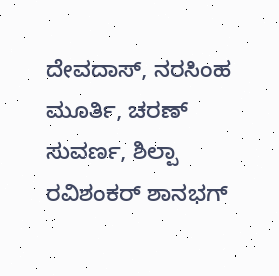ದೇವದಾಸ್, ನರಸಿಂಹ ಮೂರ್ತಿ, ಚರಣ್ ಸುವರ್ಣ, ಶಿಲ್ಪಾ ರವಿಶಂಕರ್ ಶಾನಭಗ್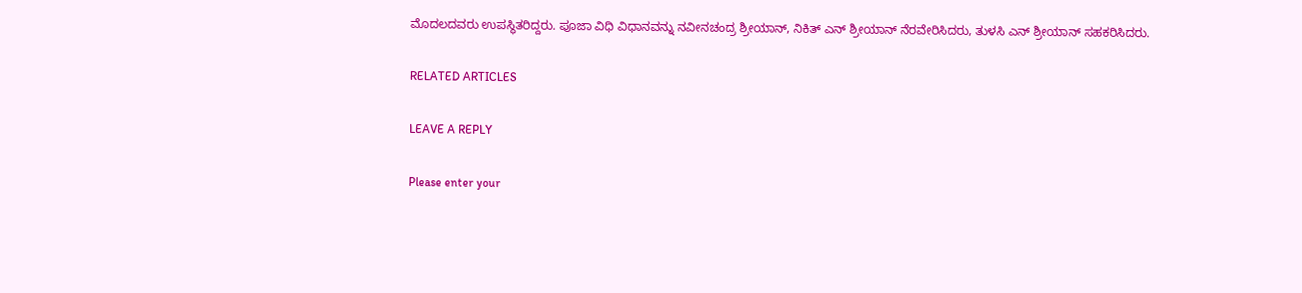ಮೊದಲದವರು ಉಪಸ್ಥಿತರಿದ್ದರು. ಪೂಜಾ ವಿಧಿ ವಿಧಾನವನ್ನು ನವೀನಚಂದ್ರ ಶ್ರೀಯಾನ್, ನಿಕಿತ್ ಎನ್ ಶ್ರೀಯಾನ್ ನೆರವೇರಿಸಿದರು, ತುಳಸಿ ಎನ್ ಶ್ರೀಯಾನ್ ಸಹಕರಿಸಿದರು.

RELATED ARTICLES

LEAVE A REPLY

Please enter your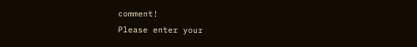comment!
Please enter your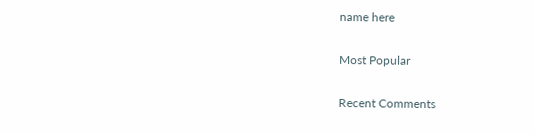name here

Most Popular

Recent Comments